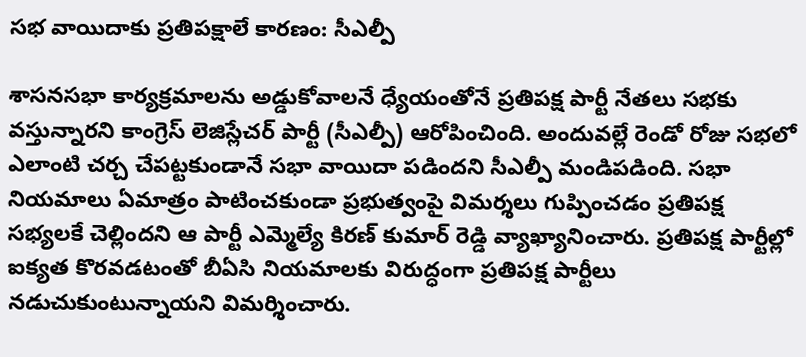సభ వాయిదాకు ప్రతిపక్షాలే కారణం: సీఎల్పీ

శాసనసభా కార్యక్రమాలను అడ్డుకోవాలనే ధ్యేయంతోనే ప్రతిపక్ష పార్టీ నేతలు సభకు వస్తున్నారని కాంగ్రెస్ లెజిస్లేచర్ పార్టీ (సీఎల్పీ) ఆరోపించింది. అందువల్లే రెండో రోజు సభలో ఎలాంటి చర్చ చేపట్టకుండానే సభా వాయిదా పడిందని సీఎల్పీ మండిపడింది. సభా నియమాలు ఏమాత్రం పాటించకుండా ప్రభుత్వంపై విమర్శలు గుప్పించడం ప్రతిపక్ష సభ్యలకే చెల్లిందని ఆ పార్టీ ఎమ్మెల్యే కిరణ్ కుమార్ రెడ్డి వ్యాఖ్యానించారు. ప్రతిపక్ష పార్టీల్లో ఐక్యత కొరవడటంతో బీఏసి నియమాలకు విరుద్ధంగా ప్రతిపక్ష పార్టీలు నడుచుకుంటున్నాయని విమర్శించారు.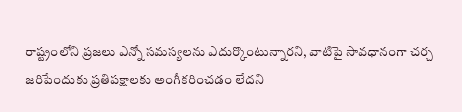రాష్ట్రంలోని ప్రజలు ఎన్నో సమస్యలను ఎదుర్కొంటున్నారని, వాటిపై సావధానంగా చర్చ జరిపేందుకు ప్రతిపక్షాలకు అంగీకరించడం లేదని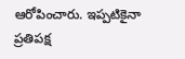ఆరోపించారు. ఇప్పటికైనా ప్రతిపక్ష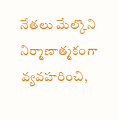నేతలు మేల్కొని నిర్మాణాత్మకంగా వ్యవహరించి,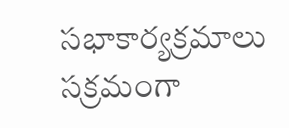సభాకార్యక్రమాలు సక్రమంగా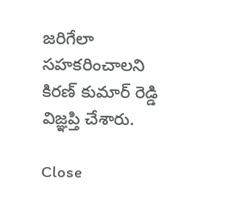జరిగేలా సహకరించాలని కిరణ్ కుమార్ రెడ్డి విజ్ఞప్తి చేశారు.

Close